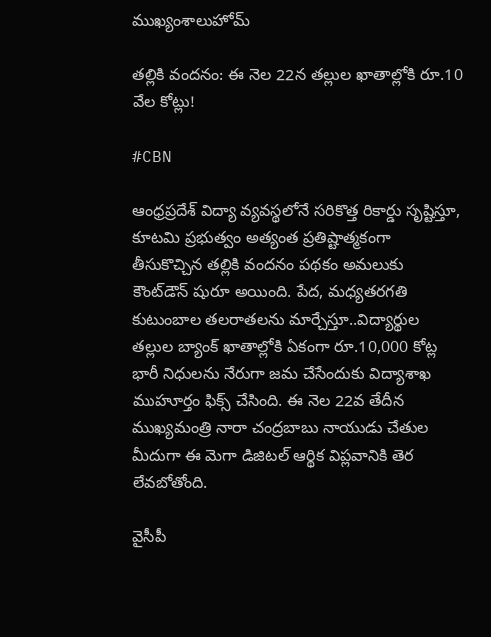ముఖ్యంశాలుహోమ్

తల్లికి వందనం: ఈ నెల 22న తల్లుల ఖాతాల్లోకి రూ.10 వేల కోట్లు!

#CBN

ఆంధ్రప్రదేశ్ విద్యా వ్యవస్థలోనే సరికొత్త రికార్డు సృష్టిస్తూ, కూటమి ప్రభుత్వం అత్యంత ప్రతిష్టాత్మకంగా తీసుకొచ్చిన తల్లికి వందనం పథకం అమలుకు కౌంట్‌డౌన్ షురూ అయింది. పేద, మధ్యతరగతి కుటుంబాల తలరాతలను మార్చేస్తూ..విద్యార్థుల తల్లుల బ్యాంక్ ఖాతాల్లోకి ఏకంగా రూ.10,000 కోట్ల భారీ నిధులను నేరుగా జమ చేసేందుకు విద్యాశాఖ ముహూర్తం ఫిక్స్ చేసింది. ఈ నెల 22వ తేదీన ముఖ్యమంత్రి నారా చంద్రబాబు నాయుడు చేతుల మీదుగా ఈ మెగా డిజిటల్ ఆర్థిక విప్లవానికి తెర లేవబోతోంది.

వైసీపీ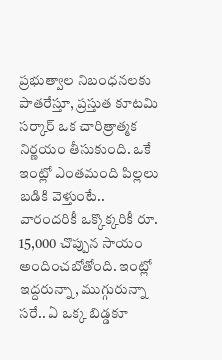ప్రభుత్వాల నిబంధనలకు పాతరేస్తూ, ప్రస్తుత కూటమి సర్కార్ ఒక చారిత్రాత్మక నిర్ణయం తీసుకుంది. ఒకే ఇంట్లో ఎంతమంది పిల్లలు బడికి వెళ్తుంటే.. వారందరికీ ఒక్కొక్కరికీ రూ. 15,000 చొప్పున సాయం అందించబోతోంది. ఇంట్లో ఇద్దరున్నా, ముగ్గురున్నా సరే.. ఏ ఒక్క బిడ్డకూ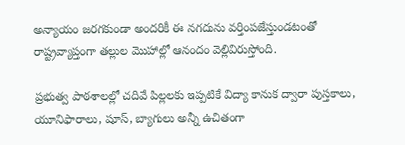అన్యాయం జరగకుండా అందరికీ ఈ నగదును వర్తింపజేస్తుండటంతో రాష్ట్రవ్యాప్తంగా తల్లుల మొహాల్లో ఆనందం వెల్లివిరుస్తోంది.

ప్రభుత్వ పాఠశాలల్లో చదివే పిల్లలకు ఇప్పటికే విద్యా కానుక ద్వారా పుస్తకాలు, యూనిఫారాలు, షూస్, బ్యాగులు అన్నీ ఉచితంగా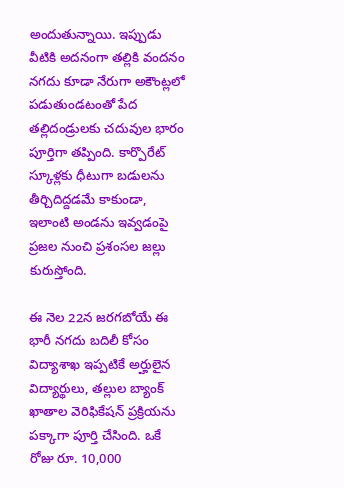అందుతున్నాయి. ఇప్పుడు వీటికి అదనంగా తల్లికి వందనం నగదు కూడా నేరుగా అకౌంట్లలో పడుతుండటంతో పేద తల్లిదండ్రులకు చదువుల భారం పూర్తిగా తప్పింది. కార్పొరేట్ స్కూళ్లకు ధీటుగా బడులను తీర్చిదిద్దడమే కాకుండా, ఇలాంటి అండను ఇవ్వడంపై ప్రజల నుంచి ప్రశంసల జల్లు కురుస్తోంది.

ఈ నెల 22న జరగబోయే ఈ భారీ నగదు బదిలీ కోసం విద్యాశాఖ ఇప్పటికే అర్హులైన విద్యార్థులు, తల్లుల బ్యాంక్ ఖాతాల వెరిఫికేషన్ ప్రక్రియను పక్కాగా పూర్తి చేసింది. ఒకే రోజు రూ. 10,000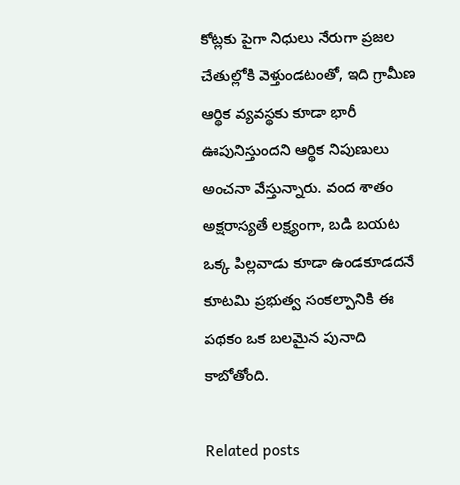కోట్లకు పైగా నిధులు నేరుగా ప్రజల చేతుల్లోకి వెళ్తుండటంతో, ఇది గ్రామీణ ఆర్థిక వ్యవస్థకు కూడా భారీ ఊపునిస్తుందని ఆర్థిక నిపుణులు అంచనా వేస్తున్నారు. వంద శాతం అక్షరాస్యతే లక్ష్యంగా, బడి బయట ఒక్క పిల్లవాడు కూడా ఉండకూడదనే కూటమి ప్రభుత్వ సంకల్పానికి ఈ పథకం ఒక బలమైన పునాది కాబోతోంది.

Related posts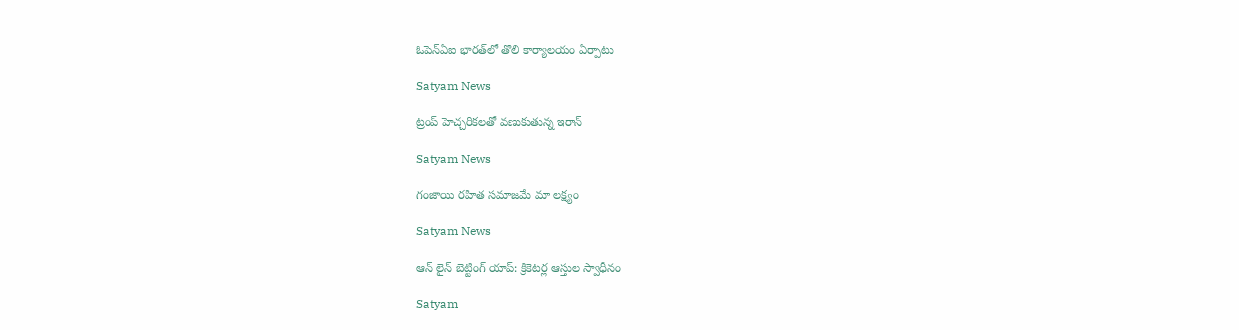ఓపెన్‌ఏఐ భారత్‌లో తొలి కార్యాలయం ఏర్పాటు

Satyam News

ట్రంప్ హెచ్చరికలతో వణుకుతున్న ఇరాన్

Satyam News

గంజాయి రహిత సమాజమే మా లక్ష్యం

Satyam News

ఆన్ లైన్ బెట్టింగ్ యాప్: క్రికెటర్ల ఆస్తుల స్వాధీనం

Satyam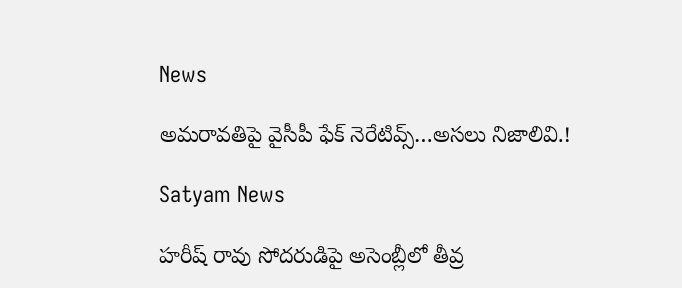News

అమరావతిపై వైసీపీ ఫేక్ నెరేటివ్స్…అసలు నిజాలివి.!

Satyam News

హరీష్ రావు సోదరుడిపై అసెంబ్లీలో తీవ్ర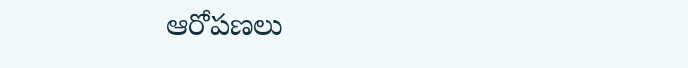ఆరోపణలు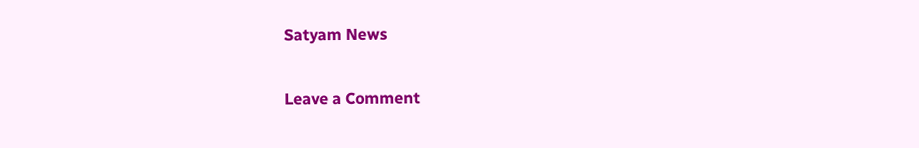Satyam News

Leave a Comment